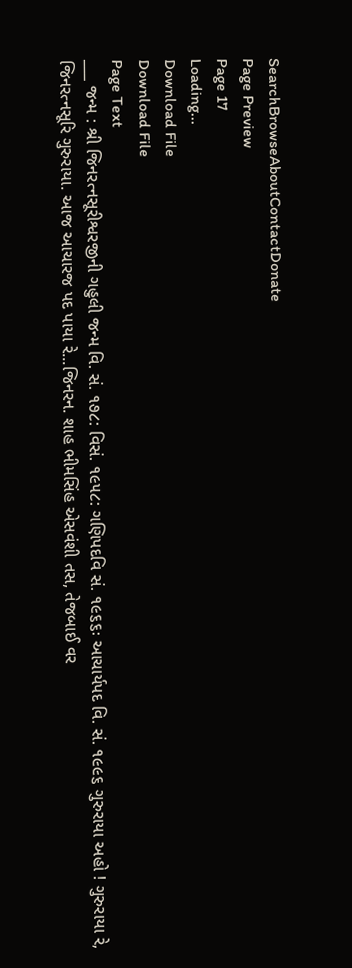SearchBrowseAboutContactDonate
Page Preview
Page 17
Loading...
Download File
Download File
Page Text
___ જન્મ : શ્રી જિનરત્નસૂરીશ્વરજીની ગહુલી જન્મ વિ. સં. ૧૭૮: વિસં. ૧૯૫૮: ગણિપદવિ સં. ૧૯૬૬ઃ આચાર્યપદ વિ. સં. ૧૯૯૬ ગુરુરાયા અહો ! ગુરુરાયા રે, જિનરત્નસૂરિ ગુરુરાયા. આજ આચારજ પદ પાયા રે...જિનરન. શાહ ભીમસિંહ એસવંશી તસ, તેજબાઈ વર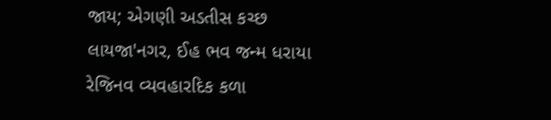જાય; એગણી અડતીસ કચ્છ લાયજા'નગર, ઈહ ભવ જન્મ ધરાયા રેજિનવ વ્યવહારદિક કળા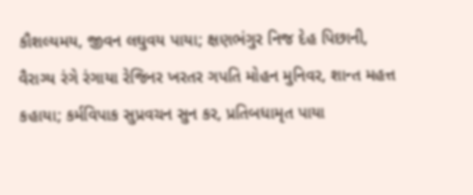કૌશલ્યમય, જીવન લઘુવય પાયા; ક્ષણભંગુર નિજ દેહ પિછાની, વૈરાગ્ય રંગે રંગાયા રેજિનર ખરતર ગપતિ મોહન મુનિવર, શાન્ત મહત્ત કહાયા; કર્મવિપાક સુપ્રવચન સુન કર, પ્રતિબધામૃત પાયા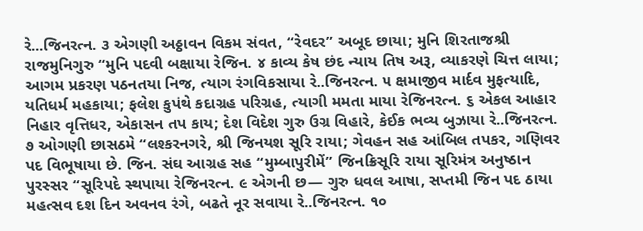રે...જિનરત્ન. ૩ એગણી અઠ્ઠાવન વિકમ સંવત, “રેવદર” અબૂદ છાયા; મુનિ શિરતાજશ્રી રાજમુનિગુરુ “મુનિ પદવી બક્ષાયા રેજિન. ૪ કાવ્ય કેષ છંદ ન્યાય તિષ અરૂ, વ્યાકરણે ચિત્ત લાયા; આગમ પ્રકરણ પઠનતયા નિજ, ત્યાગ રંગવિકસાયા રે..જિનરત્ન. ૫ ક્ષમાજીવ માર્દવ મુફત્યાદિ, યતિધર્મ મહકાયા; ફલેશ કુપંથે કદાગ્રહ પરિગ્રહ, ત્યાગી મમતા માયા રેજિનરત્ન. ૬ એકલ આહાર નિહાર વૃત્તિધર, એકાસન તપ કાય; દેશ વિદેશ ગુરુ ઉગ્ર વિહારે, કેઈક ભવ્ય બુઝાયા રે..જિનરત્ન. ૭ ઓગણી છાસઠમે “લશ્કરનગરે, શ્રી જિનયશ સૂરિ રાયા; ગેવહન સહ આંબિલ તપકર, ગણિવર પદ વિભૂષાયા છે. જિન. સંઘ આગ્રહ સહ “મુમ્બાપુરીમેં” જિનક્રિસૂરિ રાયા સૂરિમંત્ર અનુષ્ઠાન પુરસ્સર “સૂરિપદે સ્થપાયા રેજિનરત્ન. ૯ એગની છ— ગુરુ ધવલ આષા, સપ્તમી જિન પદ ઠાયા મહત્સવ દશ દિન અવનવ રંગે, બઢતે નૂર સવાયા રે..જિનરત્ન. ૧૦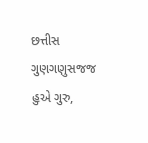છત્તીસ ગુણગણુસજજ હુએ ગુરુ,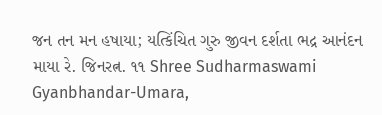જન તન મન હષાયા; યત્કિંચિત ગુરુ જીવન દર્શતા ભદ્ર આનંદન માયા રે. જિનરત્ન. ૧૧ Shree Sudharmaswami Gyanbhandar-Umara,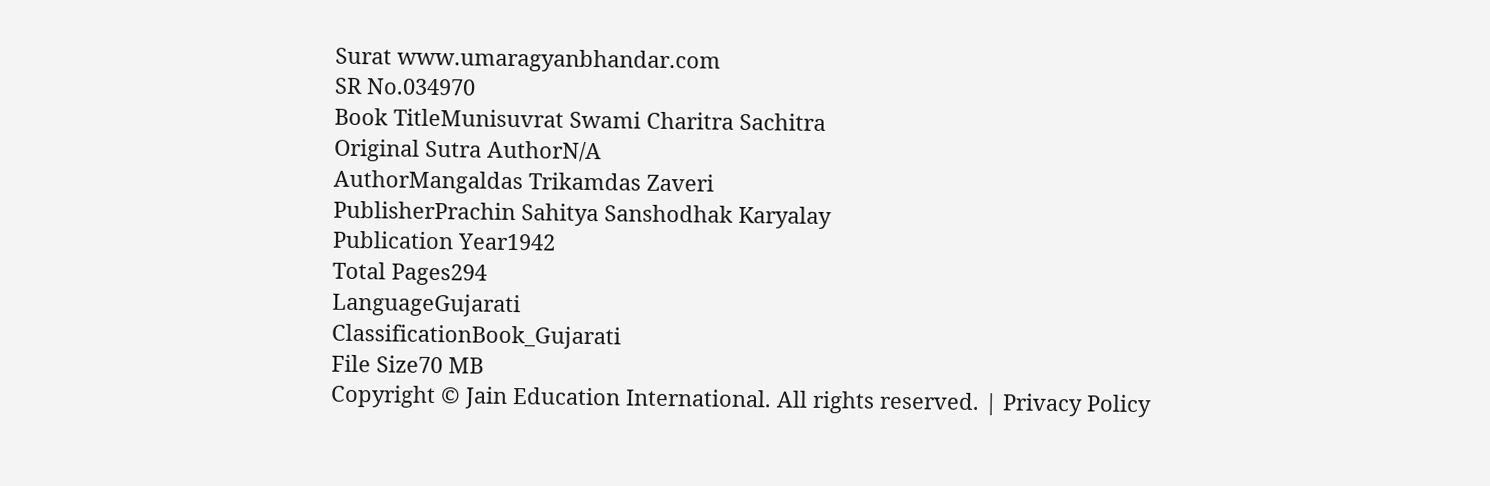Surat www.umaragyanbhandar.com
SR No.034970
Book TitleMunisuvrat Swami Charitra Sachitra
Original Sutra AuthorN/A
AuthorMangaldas Trikamdas Zaveri
PublisherPrachin Sahitya Sanshodhak Karyalay
Publication Year1942
Total Pages294
LanguageGujarati
ClassificationBook_Gujarati
File Size70 MB
Copyright © Jain Education International. All rights reserved. | Privacy Policy